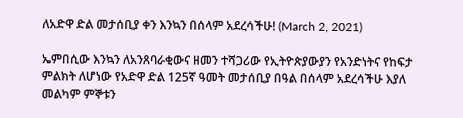ለአድዋ ድል መታሰቢያ ቀን እንኳን በሰላም አደረሳችሁ! (March 2, 2021)

ኤምበሲው እንኳን ለአንጸባራቂውና ዘመን ተሻጋሪው የኢትዮጵያውያን የአንድነትና የከፍታ ምልክት ለሆነው የአድዋ ድል 125ኛ ዓመት መታሰቢያ በዓል በሰላም አደረሳችሁ እያለ መልካም ምኞቱን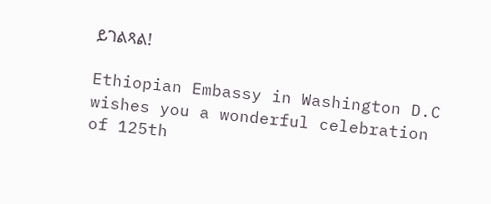ይገልጻል!

Ethiopian Embassy in Washington D.C wishes you a wonderful celebration of 125th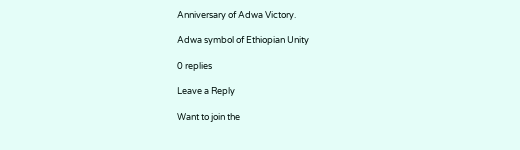Anniversary of Adwa Victory.

Adwa symbol of Ethiopian Unity

0 replies

Leave a Reply

Want to join the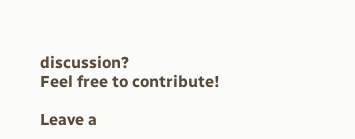discussion?
Feel free to contribute!

Leave a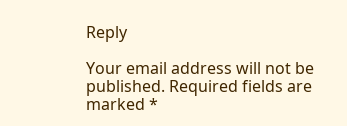Reply

Your email address will not be published. Required fields are marked *